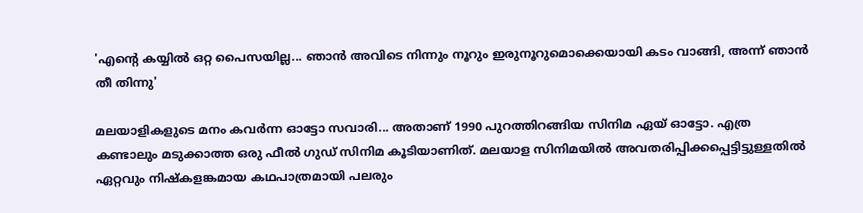'എന്റെ കയ്യിൽ ഒറ്റ പൈസയില്ല... ഞാൻ അവിടെ നിന്നും നൂറും ഇരുനൂറുമൊക്കെയായി കടം വാങ്ങി, അന്ന് ഞാൻ തീ തിന്നു'

മലയാളികളുടെ മനം കവർന്ന ഓട്ടോ സവാരി... അതാണ് 1990 പുറത്തിറങ്ങിയ സിനിമ ഏയ് ഓട്ടോ. എത്ര കണ്ടാലും മടുക്കാത്ത ഒരു ഫീൽ ഗുഡ് സിനിമ കൂടിയാണിത്. മലയാള സിനിമയിൽ അവതരിപ്പിക്കപ്പെട്ടിട്ടുള്ളതിൽ ഏറ്റവും നിഷ്കളങ്കമായ കഥപാത്രമായി പലരും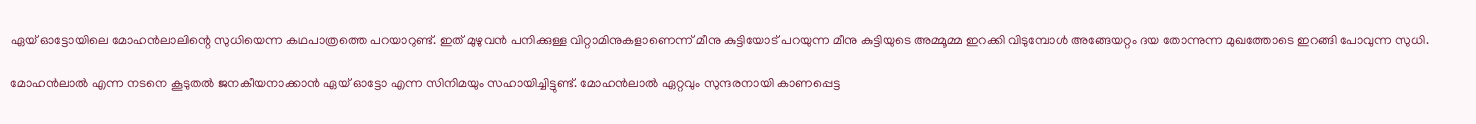ഏയ് ഓട്ടോയിലെ മോഹൻലാലിന്റെ സുധിയെന്ന കഥപാത്രത്തെ പറയാറുണ്ട്. ഇത് മുഴുവൻ പനിക്കുള്ള വിറ്റാമിനുകളാണെന്ന് മീനു കുട്ടിയോട് പറയുന്ന മീനു കുട്ടിയുടെ അമ്മൂമ്മ ഇറക്കി വിടുമ്പോൾ അങ്ങേയറ്റം ദയ തോന്നുന്ന മുഖത്തോടെ ഇറങ്ങി പോവുന്ന സുധി.

മോഹൻലാൽ എന്ന നടനെ കൂടുതൽ ജനകീയനാക്കാൻ ഏയ് ഓട്ടോ എന്ന സിനിമയും സഹായിച്ചിട്ടുണ്ട്. മോഹൻലാൽ ഏറ്റവും സുന്ദരനായി കാണപ്പെട്ട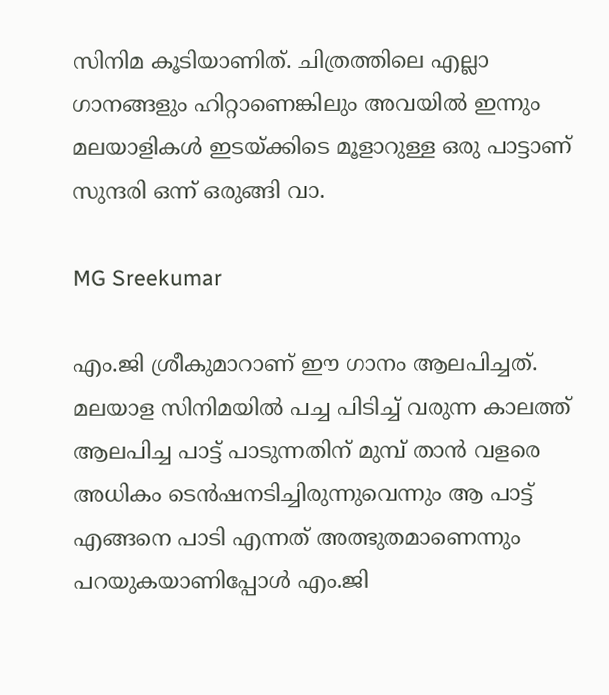സിനിമ കൂടിയാണിത്. ചിത്രത്തിലെ എല്ലാ ഗാനങ്ങളും ഹിറ്റാണെങ്കിലും അവയിൽ ഇന്നും മലയാളികൾ ഇടയ്ക്കിടെ മൂളാറുള്ള ഒരു പാട്ടാണ് സുന്ദരി ഒന്ന് ഒരുങ്ങി വാ.

MG Sreekumar

എം.ജി ശ്രീകുമാറാണ് ഈ ഗാനം ആലപിച്ചത്. മലയാള സിനിമയിൽ പച്ച പിടിച്ച് വരുന്ന കാലത്ത് ആലപിച്ച പാട്ട് പാടുന്നതിന് മുമ്പ് താൻ വളരെ അധികം ടെൻഷനടിച്ചിരുന്നുവെന്നും ആ പാട്ട് എങ്ങനെ പാടി എന്നത് അത്ഭുതമാണെന്നും പറയുകയാണിപ്പോൾ എം.ജി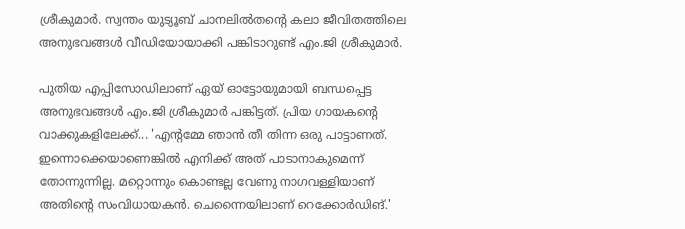ശ്രീകുമാർ. സ്വന്തം യുട്യൂബ് ചാനലിൽതന്റെ കലാ ജീവിതത്തിലെ അനുഭവങ്ങൾ വീഡിയോയാക്കി പങ്കിടാറുണ്ട് എം.ജി ശ്രീകുമാർ.

പുതിയ എപ്പിസോഡിലാണ് ഏയ് ഓട്ടോയുമായി ബന്ധപ്പെട്ട അനുഭവങ്ങൾ എം.ജി ശ്രീകുമാർ പങ്കിട്ടത്. പ്രിയ ഗായകന്റെ വാക്കുകളിലേക്ക്... 'എന്റമ്മേ ഞാൻ തീ തിന്ന ഒരു പാട്ടാണത്. ഇന്നൊക്കെയാണെങ്കിൽ എനിക്ക് അത് പാടാനാകുമെന്ന് തോന്നുന്നില്ല. മറ്റൊന്നും കൊണ്ടല്ല വേണു നാഗവള്ളിയാണ് അതിന്റെ സംവിധായകൻ. ചെന്നൈയിലാണ് റെക്കോർഡിങ്.'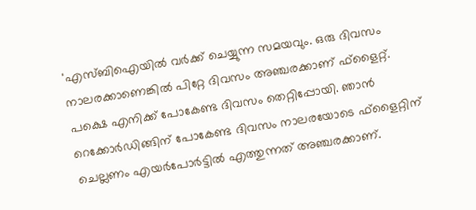'എസ്ബിഐയിൽ വർക്ക് ചെയ്യുന്ന സമയവും. ഒരു ദിവസം നാലരക്കാണെങ്കിൽ പിറ്റേ ദിവസം അഞ്ചരക്കാണ് ഫ്‌ളൈറ്റ്. പക്ഷെ എനിക്ക് പോകേണ്ട ദിവസം തെറ്റിപ്പോയി. ഞാൻ റെക്കോർഡിങ്ങിന് പോകേണ്ട ദിവസം നാലരയോടെ ഫ്‌ളൈറ്റിന് ചെല്ലണം എയർപോർട്ടിൽ എത്തുന്നത് അഞ്ചരക്കാണ്.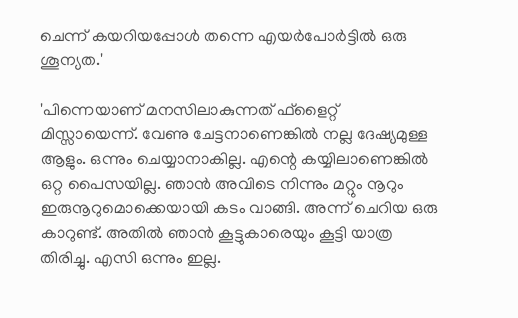ചെന്ന് കയറിയപ്പോൾ തന്നെ എയർപോർട്ടിൽ ഒരു ശൂന്യത.'

'പിന്നെയാണ് മനസിലാകുന്നത് ഫ്‌ളൈറ്റ് മിസ്സായെന്ന്. വേണു ചേട്ടനാണെങ്കിൽ‌ നല്ല ദേഷ്യമുള്ള ആളും. ഒന്നും ചെയ്യാനാകില്ല. എന്റെ കയ്യിലാണെങ്കിൽ ഒറ്റ പൈസയില്ല. ഞാൻ അവിടെ നിന്നും മറ്റും നൂറും ഇരുനൂറുമൊക്കെയായി കടം വാങ്ങി. അന്ന് ചെറിയ ഒരു കാറുണ്ട്. അതിൽ ഞാൻ കൂട്ടുകാരെയും കൂട്ടി യാത്ര തിരിച്ചു. എസി ഒന്നും ഇല്ല.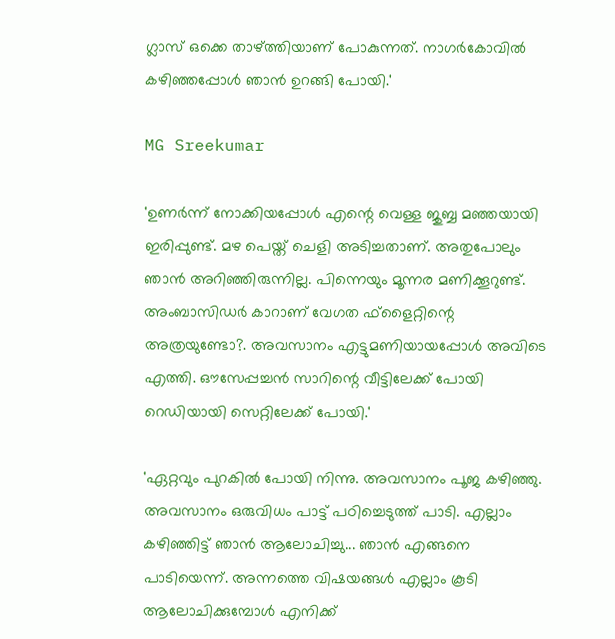ഗ്ലാസ് ഒക്കെ താഴ്ത്തിയാണ് പോകുന്നത്. നാഗർകോവിൽ കഴിഞ്ഞപ്പോൾ ഞാൻ ഉറങ്ങി പോയി.'

MG Sreekumar

'ഉണർന്ന് നോക്കിയപ്പോൾ എന്റെ വെള്ള ജുബ്ബ മഞ്ഞയായി ഇരിപ്പുണ്ട്. മഴ പെയ്ത് ചെളി അടിച്ചതാണ്. അതുപോലും ഞാൻ അറിഞ്ഞിരുന്നില്ല. പിന്നെയും മൂന്നര മണിക്കൂറുണ്ട്. അംബാസിഡർ കാറാണ് വേഗത ഫ്ളൈറ്റിന്റെ അത്രയുണ്ടോ?. അവസാനം എട്ടുമണിയായപ്പോൾ അവിടെ എത്തി. ഔസേപ്പച്ചൻ സാറിന്റെ വീട്ടിലേക്ക് പോയി റെഡിയായി സെറ്റിലേക്ക് പോയി.'

'ഏറ്റവും പുറകിൽ പോയി നിന്നു. അവസാനം പൂജ കഴിഞ്ഞു. അവസാനം ഒരുവിധം പാട്ട് പഠിച്ചെടുത്ത് പാടി. എല്ലാം കഴിഞ്ഞിട്ട് ഞാൻ ആലോചിച്ചു... ഞാൻ എങ്ങനെ പാടിയെന്ന്. അന്നത്തെ വിഷയങ്ങൾ എല്ലാം കൂടി ആലോചിക്കുമ്പോൾ എനിക്ക്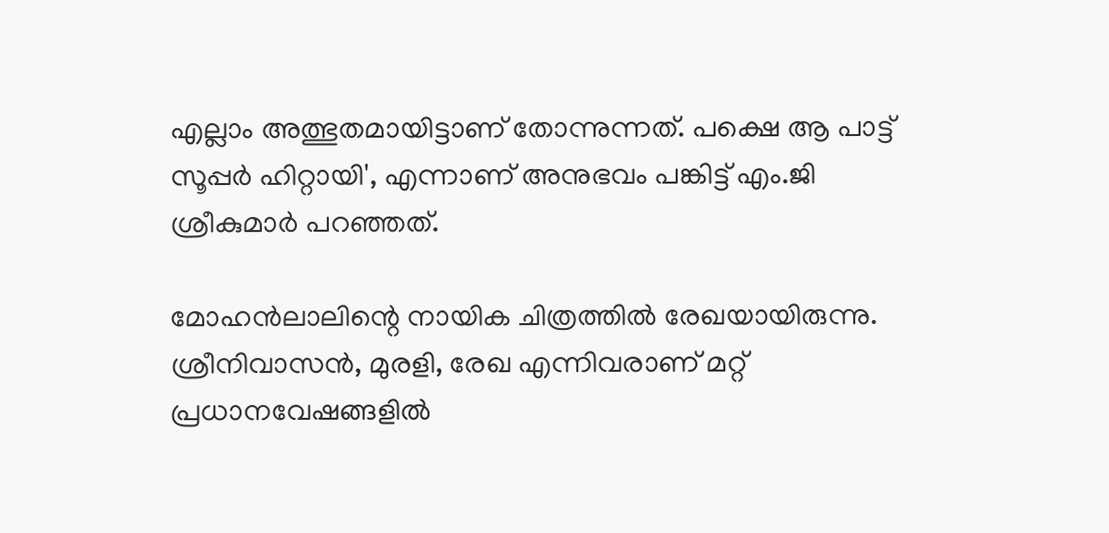എല്ലാം അത്ഭുതമായിട്ടാണ് തോന്നുന്നത്. പക്ഷെ ആ പാട്ട് സൂപ്പർ ഹിറ്റായി', എന്നാണ് അനുഭവം പങ്കിട്ട് എം.ജി ശ്രീകുമാർ പറഞ്ഞത്.

മോഹൻലാലിന്റെ നായിക ചിത്രത്തിൽ രേഖയായിരുന്നു. ശ്രീനിവാസൻ, മുരളി, രേഖ എന്നിവരാണ് മറ്റ് പ്രധാനവേഷങ്ങളിൽ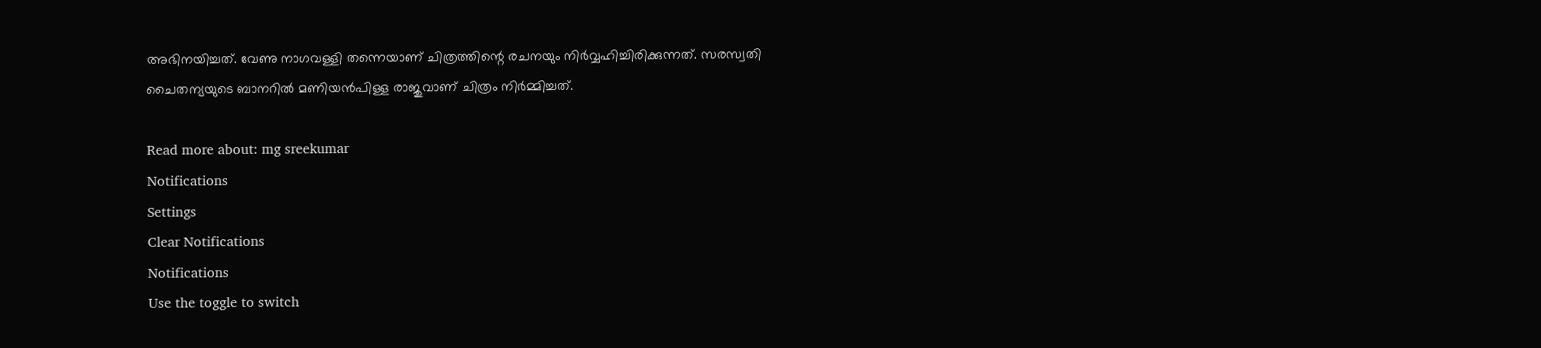അഭിനയിച്ചത്. വേണു നാഗവള്ളി തന്നെയാണ് ചിത്രത്തിന്റെ രചനയും നിർവ്വഹിച്ചിരിക്കുന്നത്. സരസ്വതി ചൈതന്യയുടെ ബാനറിൽ മണിയൻപിള്ള രാജുവാണ് ചിത്രം നിർമ്മിച്ചത്.

Read more about: mg sreekumar
Notifications
Settings
Clear Notifications
Notifications
Use the toggle to switch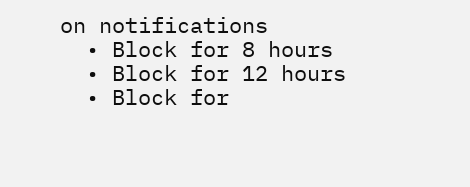on notifications
  • Block for 8 hours
  • Block for 12 hours
  • Block for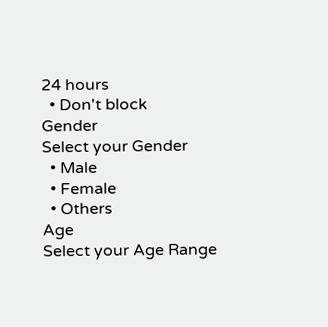24 hours
  • Don't block
Gender
Select your Gender
  • Male
  • Female
  • Others
Age
Select your Age Range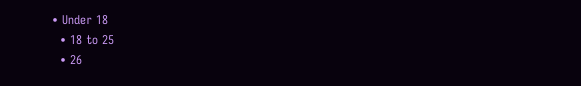• Under 18
  • 18 to 25
  • 26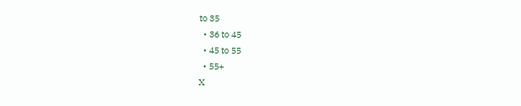to 35
  • 36 to 45
  • 45 to 55
  • 55+
X